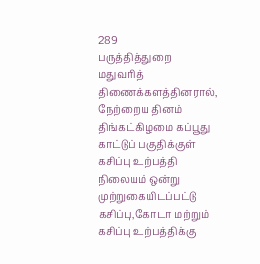289
பருத்தித்துறை மதுவரித் திணைக்களத்தினரால், நேற்றைய தினம் திங்கட்கிழமை கப்பூது காட்டுப் பகுதிக்குள் கசிப்பு உற்பத்தி நிலையம் ஒன்று முற்றுகையிடப்பட்டு கசிப்பு,கோடா மற்றும் கசிப்பு உற்பத்திக்கு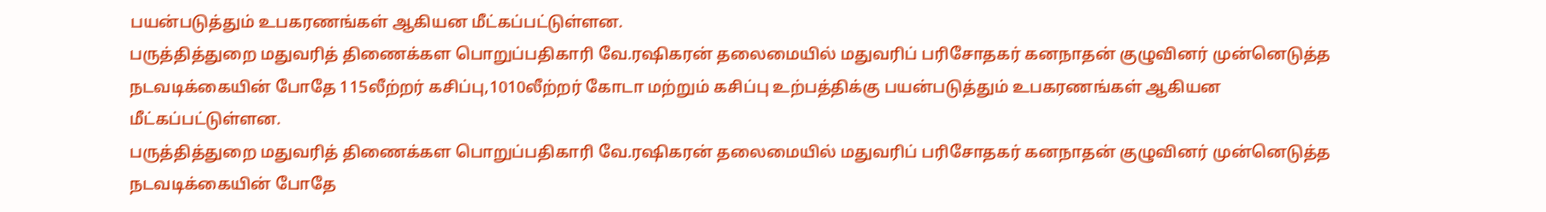பயன்படுத்தும் உபகரணங்கள் ஆகியன மீட்கப்பட்டுள்ளன.
பருத்தித்துறை மதுவரித் திணைக்கள பொறுப்பதிகாரி வே.ரஷிகரன் தலைமையில் மதுவரிப் பரிசோதகர் கனநாதன் குழுவினர் முன்னெடுத்த நடவடிக்கையின் போதே 115லீற்றர் கசிப்பு,1010லீற்றர் கோடா மற்றும் கசிப்பு உற்பத்திக்கு பயன்படுத்தும் உபகரணங்கள் ஆகியன மீட்கப்பட்டுள்ளன.
பருத்தித்துறை மதுவரித் திணைக்கள பொறுப்பதிகாரி வே.ரஷிகரன் தலைமையில் மதுவரிப் பரிசோதகர் கனநாதன் குழுவினர் முன்னெடுத்த நடவடிக்கையின் போதே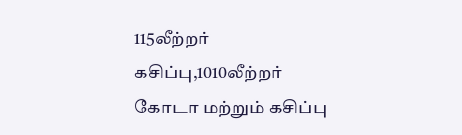115லீற்றர் கசிப்பு,1010லீற்றர் கோடா மற்றும் கசிப்பு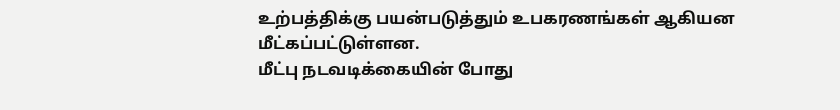உற்பத்திக்கு பயன்படுத்தும் உபகரணங்கள் ஆகியன மீட்கப்பட்டுள்ளன.
மீட்பு நடவடிக்கையின் போது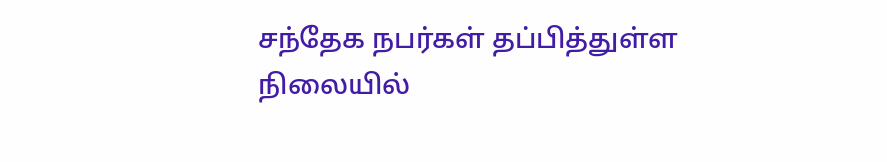சந்தேக நபர்கள் தப்பித்துள்ள நிலையில்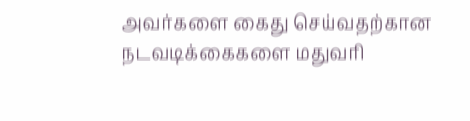அவர்களை கைது செய்வதற்கான நடவடிக்கைகளை மதுவரி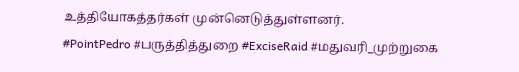உத்தியோகத்தர்கள் முன்னெடுத்துள்ளனர்.
#PointPedro #பருத்தித்துறை #ExciseRaid #மதுவரி_முற்றுகை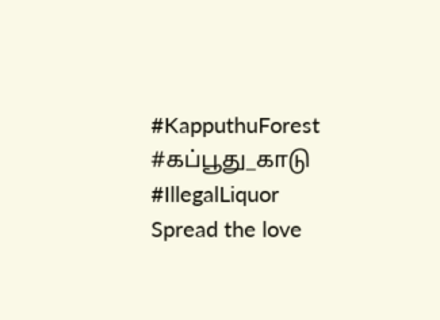#KapputhuForest #கப்பூது_காடு #IllegalLiquor
Spread the love